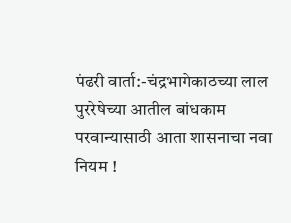पंढरी वार्ता:-चंद्रभागेकाठच्या लाल पुररेषेच्या आतील बांधकाम परवान्यासाठी आता शासनाचा नवा नियम !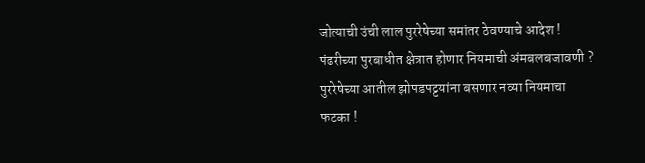जोत्याची उंची लाल पुररेषेच्या समांतर ठेवण्याचे आदेश ! पंढरीच्या पुरबाधीत क्षेत्रात होणार नियमाची अंमबलबजावणी ? पुररेषेच्या आतील झोपडपट्टयांना बसणार नव्या नियमाचा फटका !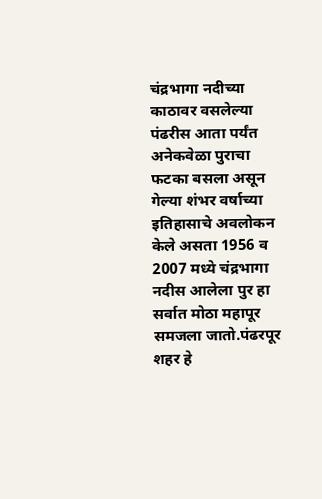चंद्रभागा नदीच्या काठावर वसलेल्या पंढरीस आता पर्यंत अनेकवेळा पुराचा फटका बसला असून गेल्या शंभर वर्षाच्या इतिहासाचे अवलोकन केले असता 1956 व 2007 मध्ये चंद्रभागा नदीस आलेला पुर हा  सर्वात मोठा महापूर समजला जातो.पंढरपूर शहर हे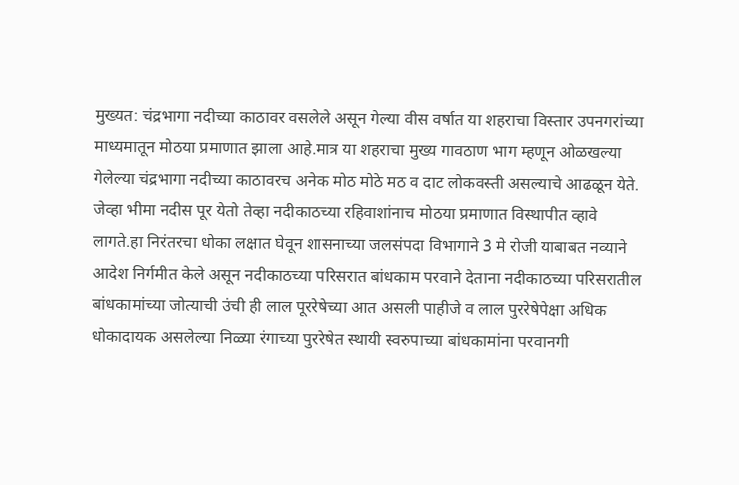मुख्यत: चंद्रभागा नदीच्या काठावर वसलेले असून गेल्या वीस वर्षात या शहराचा विस्तार उपनगरांच्या माध्यमातून मोठया प्रमाणात झाला आहे.मात्र या शहराचा मुख्य गावठाण भाग म्हणून ओळखल्या गेलेल्या चंद्रभागा नदीच्या काठावरच अनेक मोठ मोठे मठ व दाट लोकवस्ती असल्याचे आढळून येते. जेव्हा भीमा नदीस पूर येतो तेव्हा नदीकाठच्या रहिवाशांनाच मोठया प्रमाणात विस्थापीत व्हावे लागते.हा निरंतरचा धोका लक्षात घेवून शासनाच्या जलसंपदा विभागाने 3 मे रोजी याबाबत नव्याने आदेश निर्गमीत केले असून नदीकाठच्या परिसरात बांधकाम परवाने देताना नदीकाठच्या परिसरातील बांधकामांच्या जोत्याची उंची ही लाल पूररेषेच्या आत असली पाहीजे व लाल पुररेषेपेक्षा अधिक धोकादायक असलेल्या निळ्या रंगाच्या पुररेषेत स्थायी स्वरुपाच्या बांधकामांना परवानगी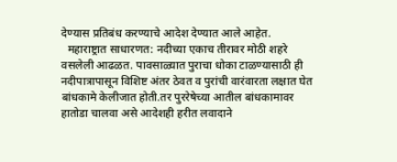देण्यास प्रतिबंध करण्याचे आदेश देण्यात आले आहेत.
  महाराष्ट्रात साधारणत: नदीच्या एकाच तीरावर मोठी शहरे वसलेली आढळत. पावसाळ्यात पुराचा धोका टाळण्यासाठी ही नदीपात्रापासून विशिष्ट अंतर ठेवत व पुरांची वारंवारता लक्षात घेत बांधकामे केलीजात होती.तर पुररेषेच्या आतील बांधकामावर हातोडा चालवा असे आदेशही हरीत लवादाने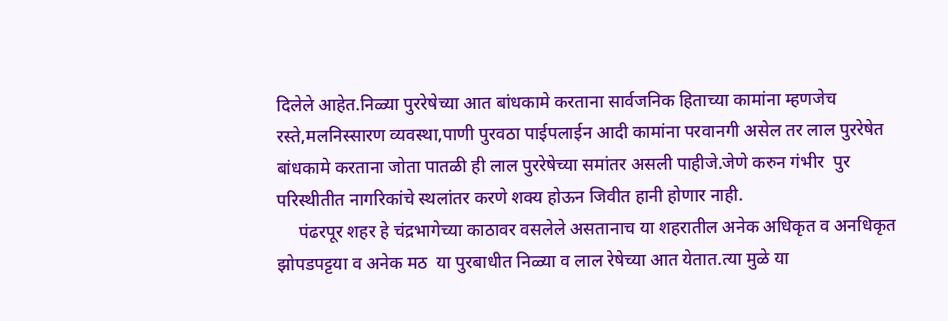दिलेले आहेत.निळ्या पुररेषेच्या आत बांधकामे करताना सार्वजनिक हिताच्या कामांना म्हणजेच रस्ते,मलनिस्सारण व्यवस्था,पाणी पुरवठा पाईपलाईन आदी कामांना परवानगी असेल तर लाल पुररेषेत बांधकामे करताना जोता पातळी ही लाल पुररेषेच्या समांतर असली पाहीजे.जेणे करुन गंभीर  पुर परिस्थीतीत नागरिकांचे स्थलांतर करणे शक्य होऊन जिवीत हानी होणार नाही.
     पंढरपूर शहर हे चंद्रभागेच्या काठावर वसलेले असतानाच या शहरातील अनेक अधिकृत व अनधिकृत झोपडपट्टया व अनेक मठ  या पुरबाधीत निळ्या व लाल रेषेच्या आत येतात.त्या मुळे या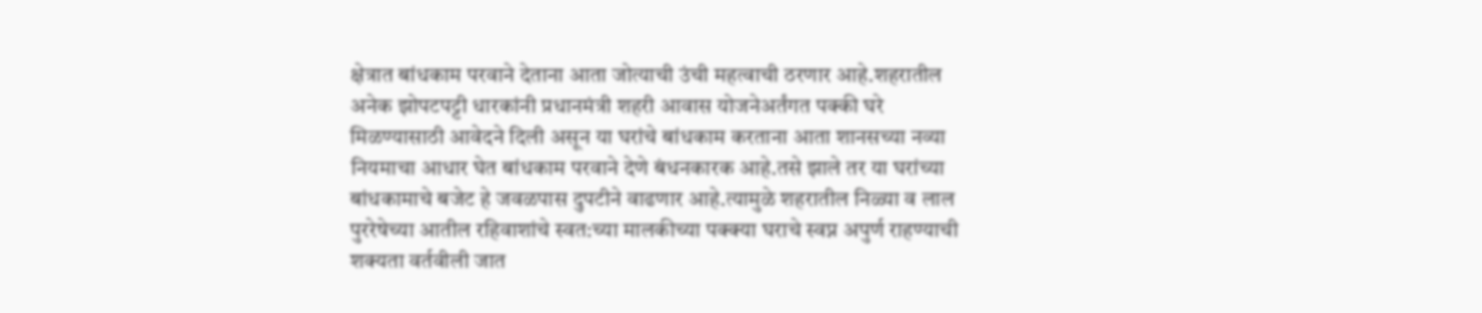क्षेत्रात बांधकाम परवाने देताना आता जोत्याची उंची महत्वाची ठरणार आहे.शहरातील अनेक झोपटपट्टी धारकांनी प्रधानमंत्री शहरी आवास योजनेअर्तंगत पक्की घरे मिळण्यासाठी आवेदने दिली असून या घरांचे बांधकाम करताना आता शानसच्या नव्या नियमाचा आधार घेत बांधकाम परवाने देणे बंधनकारक आहे.तसे झाले तर या घरांच्या बांधकामाचे बजेट हे जवळपास दुपटीने वाढणार आहे.त्यामुळे शहरातील निळ्या व लाल पुररेषेच्या आतील रहिवाशांचे स्वत:च्या मालकीच्या पक्क्या घराचे स्वप्न अपुर्ण राहण्याची शक्यता वर्तवीली जात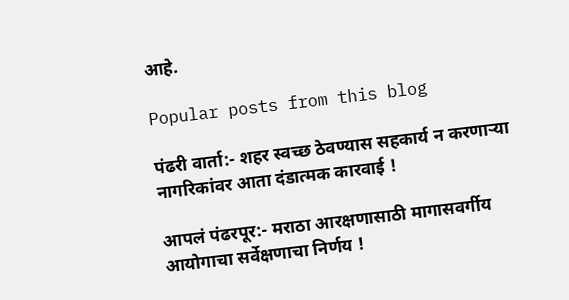आहे.

Popular posts from this blog

पंढरी वार्ता:- शहर स्वच्छ ठेवण्यास सहकार्य न करणार्‍या नागरिकांवर आता दंडात्मक कारवाई !

आपलं पंढरपूर:- मराठा आरक्षणासाठी मागासवर्गीय आयोगाचा सर्वेक्षणाचा निर्णय !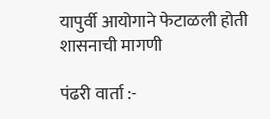यापुर्वी आयोगाने फेटाळली होती शासनाची मागणी

पंढरी वार्ता :-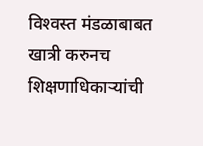विश्‍वस्त मंडळाबाबत खात्री करुनच शिक्षणाधिकार्‍यांची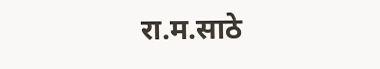रा.म.साठे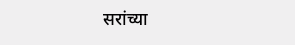सरांच्या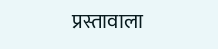प्रस्तावाला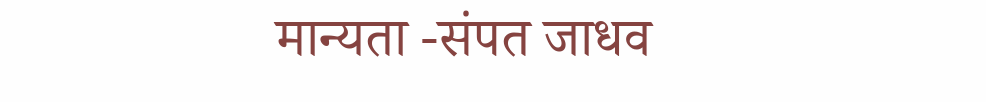मान्यता -संपत जाधव